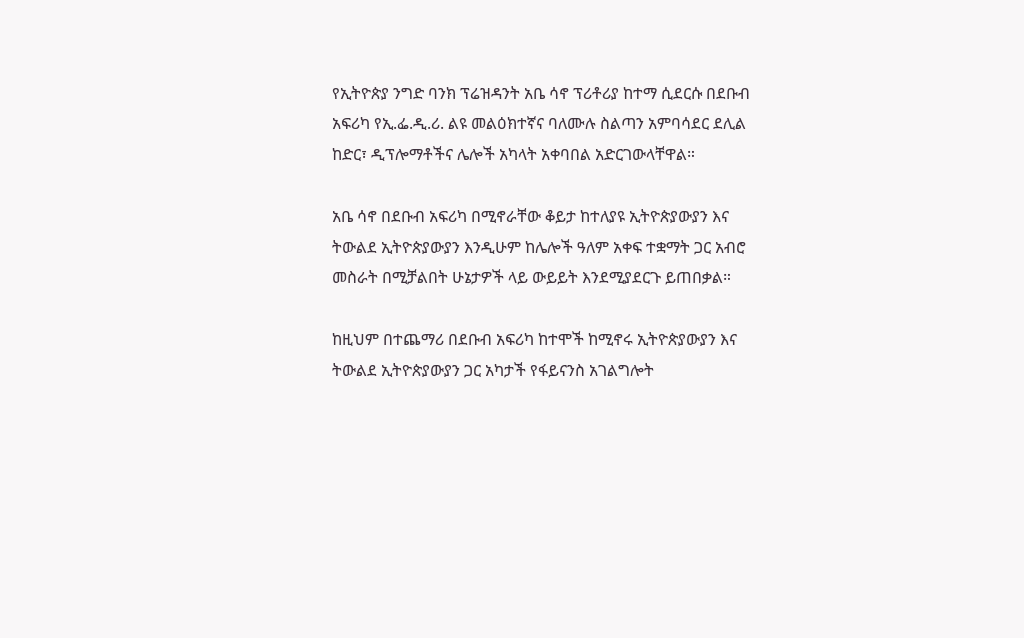የኢትዮጵያ ንግድ ባንክ ፕሬዝዳንት አቤ ሳኖ ፕሪቶሪያ ከተማ ሲደርሱ በደቡብ አፍሪካ የኢ.ፌ.ዲ.ሪ. ልዩ መልዕክተኛና ባለሙሉ ስልጣን አምባሳደር ደሊል ከድር፣ ዲፕሎማቶችና ሌሎች አካላት አቀባበል አድርገውላቸዋል።

አቤ ሳኖ በደቡብ አፍሪካ በሚኖራቸው ቆይታ ከተለያዩ ኢትዮጵያውያን እና ትውልደ ኢትዮጵያውያን እንዲሁም ከሌሎች ዓለም አቀፍ ተቋማት ጋር አብሮ መስራት በሚቻልበት ሁኔታዎች ላይ ውይይት እንደሚያደርጉ ይጠበቃል።

ከዚህም በተጨማሪ በደቡብ አፍሪካ ከተሞች ከሚኖሩ ኢትዮጵያውያን እና ትውልደ ኢትዮጵያውያን ጋር አካታች የፋይናንስ አገልግሎት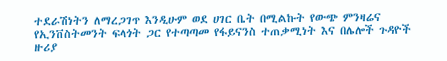ተደራሽነትን ለማረጋገጥ እንዲሁም ወደ ሀገር ቤት በሚልኩት የውጭ ምንዛሬና የኢንቨስትመንት ፍላጎት ጋር የተጣጣመ የፋይናንስ ተጠቃሚነት እና በሌሎች ጉዳዮች ዙሪያ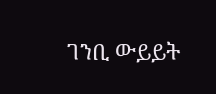ገንቢ ውይይት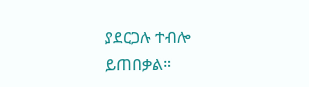ያደርጋሉ ተብሎ ይጠበቃል።